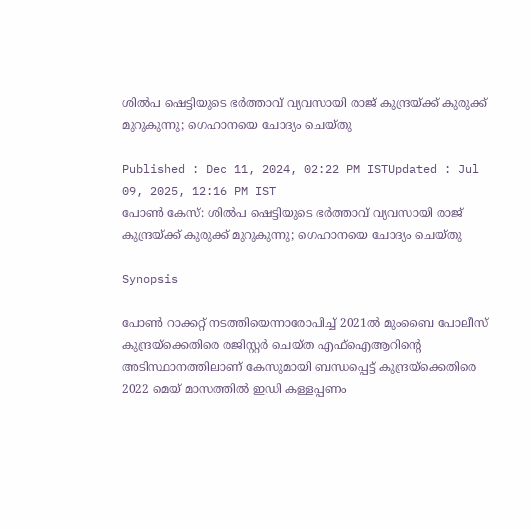ശില്‍പ ഷെട്ടിയുടെ ഭര്‍ത്താവ് വ്യവസായി രാജ് കുന്ദ്രയ്ക്ക് കുരുക്ക് മുറുകുന്നു; ഗെഹാനയെ ചോദ്യം ചെയ്തു

Published : Dec 11, 2024, 02:22 PM ISTUpdated : Jul 09, 2025, 12:16 PM IST
പോൺ കേസ്: ശില്‍പ ഷെട്ടിയുടെ ഭര്‍ത്താവ് വ്യവസായി രാജ് കുന്ദ്രയ്ക്ക് കുരുക്ക് മുറുകുന്നു; ഗെഹാനയെ ചോദ്യം ചെയ്തു

Synopsis

പോൺ റാക്കറ്റ് നടത്തിയെന്നാരോപിച്ച് 2021ൽ മുംബൈ പോലീസ് കുന്ദ്രയ്‌ക്കെതിരെ രജിസ്റ്റർ ചെയ്ത എഫ്ഐആറിന്‍റെ അടിസ്ഥാനത്തിലാണ് കേസുമായി ബന്ധപ്പെട്ട് കുന്ദ്രയ്‌ക്കെതിരെ 2022 മെയ് മാസത്തിൽ ഇഡി കള്ളപ്പണം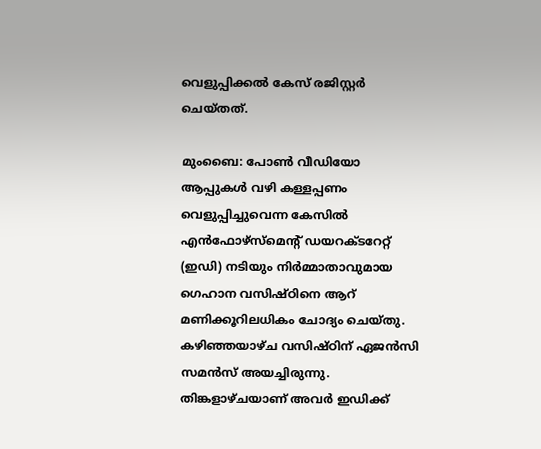വെളുപ്പിക്കൽ കേസ് രജിസ്റ്റർ ചെയ്തത്.

മുംബൈ: പോണ്‍ വീഡിയോ ആപ്പുകള്‍ വഴി കള്ളപ്പണം വെളുപ്പിച്ചുവെന്ന കേസില്‍ എൻഫോഴ്‌സ്‌മെന്‍റ് ഡയറക്ടറേറ്റ് (ഇഡി) നടിയും നിർമ്മാതാവുമായ ഗെഹാന വസിഷ്ഠിനെ ആറ് മണിക്കൂറിലധികം ചോദ്യം ചെയ്തു. കഴിഞ്ഞയാഴ്ച വസിഷ്ഠിന് ഏജൻസി സമൻസ് അയച്ചിരുന്നു. തിങ്കളാഴ്ചയാണ് അവർ ഇഡിക്ക്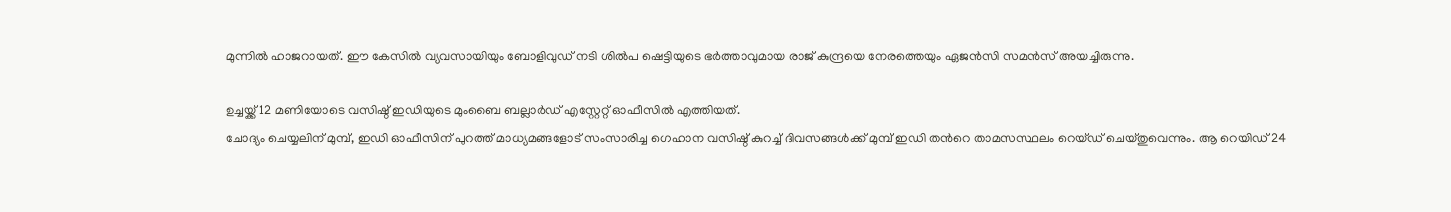മുന്നില്‍ ഹാജറായത്. ഈ കേസിൽ വ്യവസായിയും ബോളിവുഡ‍് നടി ശില്‍പ ഷെട്ടിയുടെ ഭര്‍ത്താവുമായ രാജ് കുന്ദ്രയെ നേരത്തെയും ഏജൻസി സമൻസ് അയച്ചിരുന്നു.

ഉച്ചയ്ക്ക് 12 മണിയോടെ വസിഷ്ഠ് ഇഡിയുടെ മുംബൈ ബല്ലാർഡ് എസ്റ്റേറ്റ് ഓഫീസിൽ എത്തിയത്.
ചോദ്യം ചെയ്യലിന് മുമ്പ്, ഇ‍ഡി ഓഫീസിന് പുറത്ത് മാധ്യമങ്ങളോട് സംസാരിച്ച ഗെഹാന വസിഷ്ഠ് കുറച്ച് ദിവസങ്ങൾക്ക് മുമ്പ് ഇ‍ഡി തന്‍റെ താമസസ്ഥലം റെയ്ഡ് ചെയ്തുവെന്നും. ആ റെയിഡ് 24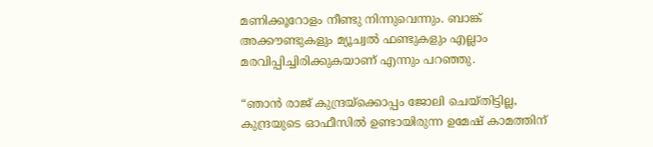മണിക്കൂറോളം നീണ്ടു നിന്നുവെന്നും. ബാങ്ക് അക്കൗണ്ടുകളും മ്യൂച്വൽ ഫണ്ടുകളും എല്ലാം മരവിപ്പിച്ചിരിക്കുകയാണ് എന്നും പറഞ്ഞു.

“ഞാൻ രാജ് കുന്ദ്രയ്‌ക്കൊപ്പം ജോലി ചെയ്തിട്ടില്ല, കുന്ദ്രയുടെ ഓഫീസിൽ ഉണ്ടായിരുന്ന ഉമേഷ് കാമത്തിന്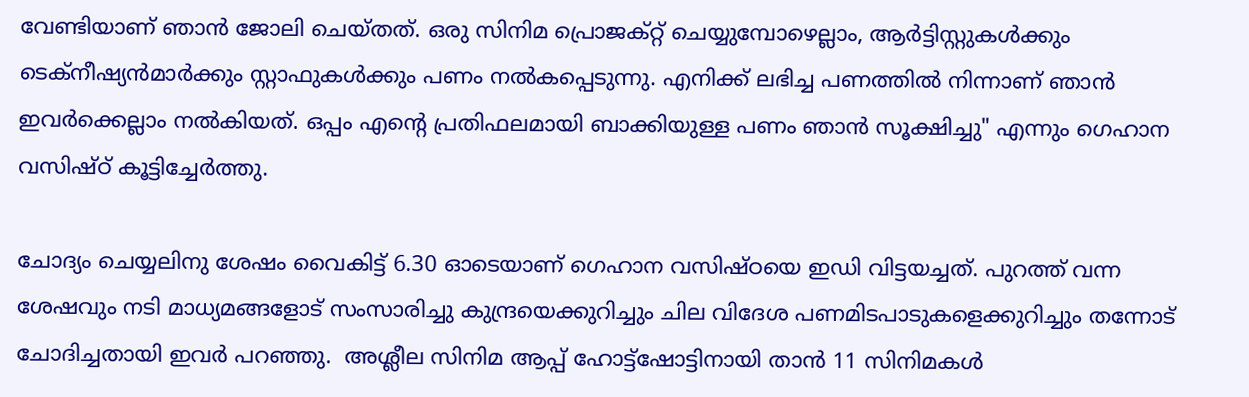വേണ്ടിയാണ് ഞാൻ ജോലി ചെയ്തത്. ഒരു സിനിമ പ്രൊജക്റ്റ് ചെയ്യുമ്പോഴെല്ലാം, ആർട്ടിസ്റ്റുകൾക്കും ടെക്നീഷ്യൻമാർക്കും സ്റ്റാഫുകൾക്കും പണം നൽകപ്പെടുന്നു. എനിക്ക് ലഭിച്ച പണത്തിൽ നിന്നാണ് ഞാൻ ഇവർക്കെല്ലാം നൽകിയത്. ഒപ്പം എന്‍റെ പ്രതിഫലമായി ബാക്കിയുള്ള പണം ഞാന്‍ സൂക്ഷിച്ചു" എന്നും ഗെഹാന വസിഷ്ഠ് കൂട്ടിച്ചേര്‍ത്തു.

ചോദ്യം ചെയ്യലിനു ശേഷം വൈകിട്ട് 6.30 ഓടെയാണ് ഗെഹാന വസിഷ്ഠയെ ഇ‍ഡി വിട്ടയച്ചത്. പുറത്ത് വന്ന ശേഷവും നടി മാധ്യമങ്ങളോട് സംസാരിച്ചു കുന്ദ്രയെക്കുറിച്ചും ചില വിദേശ പണമിടപാടുകളെക്കുറിച്ചും തന്നോട് ചോദിച്ചതായി ഇവര്‍ പറഞ്ഞു.  അശ്ലീല സിനിമ ആപ്പ് ഹോട്ട്‌ഷോട്ടിനായി താൻ 11 സിനിമകൾ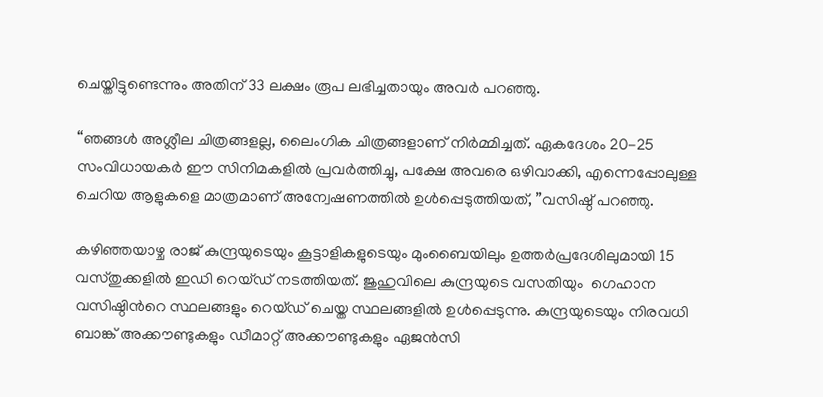ചെയ്തിട്ടുണ്ടെന്നും അതിന് 33 ലക്ഷം രൂപ ലഭിച്ചതായും അവർ പറഞ്ഞു.

“ഞങ്ങൾ അശ്ലീല ചിത്രങ്ങളല്ല, ലൈംഗിക ചിത്രങ്ങളാണ് നിർമ്മിച്ചത്. ഏകദേശം 20-25 സംവിധായകർ ഈ സിനിമകളിൽ പ്രവർത്തിച്ചു, പക്ഷേ അവരെ ഒഴിവാക്കി, എന്നെപ്പോലുള്ള ചെറിയ ആളുകളെ മാത്രമാണ് അന്വേഷണത്തില്‍ ഉൾപ്പെടുത്തിയത്, ”വസിഷ്ഠ് പറഞ്ഞു.

കഴിഞ്ഞയാഴ്ച രാജ് കുന്ദ്രയുടെയും കൂട്ടാളികളുടെയും മുംബൈയിലും ഉത്തർപ്രദേശിലുമായി 15 വസ്തുക്കളില്‍ ഇഡി റെയ്ഡ് നടത്തിയത്. ജുഹുവിലെ കുന്ദ്രയുടെ വസതിയും  ഗെഹാന വസിഷ്ഠിന്‍റെ സ്ഥലങ്ങളും റെയ്ഡ് ചെയ്ത സ്ഥലങ്ങളിൽ ഉൾപ്പെടുന്നു. കുന്ദ്രയുടെയും നിരവധി ബാങ്ക് അക്കൗണ്ടുകളും ഡീമാറ്റ് അക്കൗണ്ടുകളും ഏജൻസി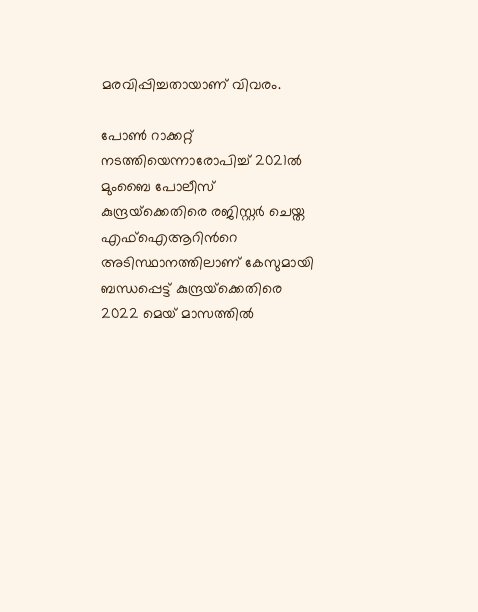മരവിപ്പിച്ചതായാണ് വിവരം.

പോൺ റാക്കറ്റ് നടത്തിയെന്നാരോപിച്ച് 2021ൽ മുംബൈ പോലീസ് കുന്ദ്രയ്‌ക്കെതിരെ രജിസ്റ്റർ ചെയ്ത എഫ്ഐആറിന്‍റെ അടിസ്ഥാനത്തിലാണ് കേസുമായി ബന്ധപ്പെട്ട് കുന്ദ്രയ്‌ക്കെതിരെ 2022 മെയ് മാസത്തിൽ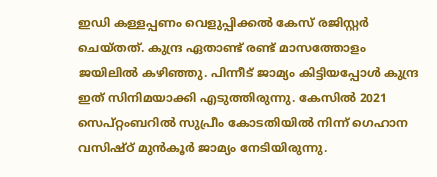ഇഡി കള്ളപ്പണം വെളുപ്പിക്കൽ കേസ് രജിസ്റ്റർ ചെയ്തത്. കുന്ദ്ര ഏതാണ്ട് രണ്ട് മാസത്തോളം ജയിലില്‍ കഴിഞ്ഞ‌ു. പിന്നീട് ജാമ്യം കിട്ടിയപ്പോള്‍ കുന്ദ്ര ഇത് സിനിമയാക്കി എടുത്തിരുന്നു. കേസിൽ 2021 സെപ്റ്റംബറിൽ സുപ്രീം കോടതിയിൽ നിന്ന് ഗെഹാന വസിഷ്ഠ് മുന്‍കൂര്‍ ജാമ്യം നേടിയിരുന്നു.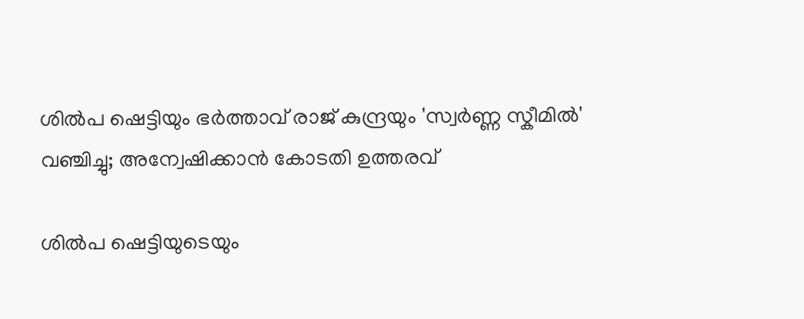ശിൽപ ഷെട്ടിയും ഭർത്താവ് രാജ് കുന്ദ്രയും 'സ്വര്‍ണ്ണ സ്കീമില്‍' വഞ്ചിച്ചു; അന്വേഷിക്കാന്‍ കോടതി ഉത്തരവ്

ശില്‍പ ഷെട്ടിയുടെയും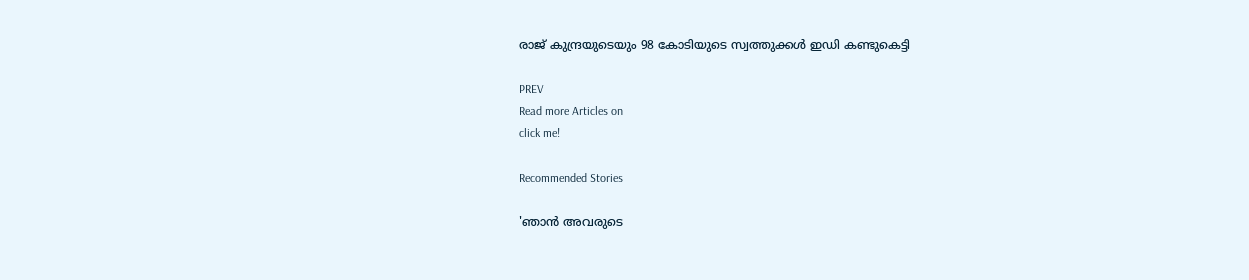രാജ് കുന്ദ്രയുടെയും 98 കോടിയുടെ സ്വത്തുക്കള്‍ ഇഡി കണ്ടുകെട്ടി

PREV
Read more Articles on
click me!

Recommended Stories

'ഞാൻ അവരുടെ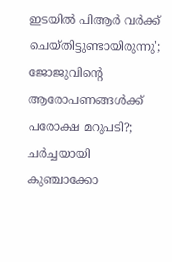ഇടയിൽ പിആർ വർക്ക് ചെയ്തിട്ടുണ്ടായിരുന്നു'; ജോജുവിന്റെ ആരോപണങ്ങൾക്ക് പരോക്ഷ മറുപടി?; ചർച്ചയായി കുഞ്ചാക്കോ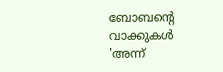ബോബന്റെ വാക്കുകൾ
'അന്ന്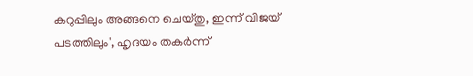കറുപ്പിലും അങ്ങനെ ചെയ്തു, ഇന്ന് വിജയ് പടത്തിലും', ഹൃദയം തകര്‍ന്ന്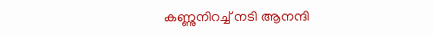കണ്ണുനിറച്ച് നടി ആനന്ദി